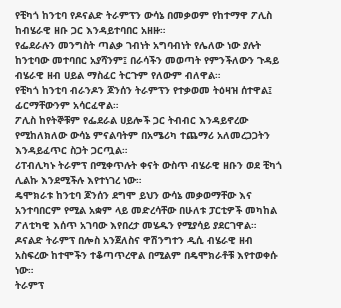የቺካጎ ከንቲባ የዶናልድ ትራምፕን ውሳኔ በመቃወም የከተማዋ ፖሊስ ከብሄራዊ ዘቡ ጋር እንዳይተባበር አዘዙ።
የፌደራሉን መንግስት ጣልቃ ገብነት አግባብነት የሌለው ነው ያሉት ከንቲባው መተባበር አያሻንም፤ በራሳችን መወጣት የምንችለውን ጉዳይ ብሄራዊ ዘብ ሀይል ማስፈር ትርጉም የለውም ብለዋል።
የቺካጎ ከንቲባ ብራንዶን ጆንሰን ትራምፕን የተቃወመ ትዕዛዝ ሰተዋል፤ ፊርማቸውንም አሳርፈዋል።
ፖሊስ ከየትኞቹም የፌደራል ሀይሎች ጋር ትብብር እንዳይኖረው የሚከለክለው ውሳኔ ምናልባትም በአሜሪካ ተጨማሪ አለመረጋጋትን እንዳይፈጥር ስጋት ጋርጧል።
ሪፐብሊካኑ ትራምፕ በሚቀጥሉት ቀናት ውስጥ ብሄራዊ ዘቡን ወደ ቺካጎ ሊልኩ እንደሚችሉ እየተነገረ ነው።
ዴሞክራቱ ከንቲባ ጆንሰን ደግሞ ይህን ውሳኔ መቃወማቸው እና አንተባበርም የሚል አቋም ላይ መድረሳቸው በሁለቱ ፓርቲዎች መካከል ፖለቲካዊ እሰጥ አገባው እየበረታ መሄዱን የሚያሳይ ያደርገዋል።
ዶናልድ ትራምፕ በሎስ አንጀለስና ዋሽንግተን ዲሲ ብሄራዊ ዘብ አስፍረው ከተሞችን ተቆጣጥረዋል በሚልም በዴሞክራቶቹ እየተወቀሱ ነው።
ትራምፕ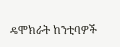ዴሞክራት ከንቲባዎች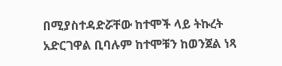በሚያስተዳድሯቸው ከተሞች ላይ ትኩረት አድርገዋል ቢባሉም ከተሞቹን ከወንጀል ነጻ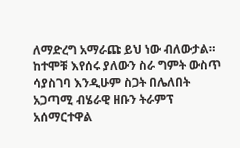ለማድረግ አማራጩ ይህ ነው ብለውታል።
ከተሞቹ እየሰሩ ያለውን ስራ ግምት ውስጥ ሳያስገባ እንዲሁም ስጋት በሌለበት አጋጣሚ ብሄራዊ ዘቡን ትራምፕ አሰማርተዋል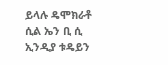ይላሉ ዴሞክራቶ ሲል ኤን ቢ ሲ ኢንዲያ ቱዴይን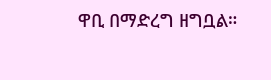ዋቢ በማድረግ ዘግቧል።